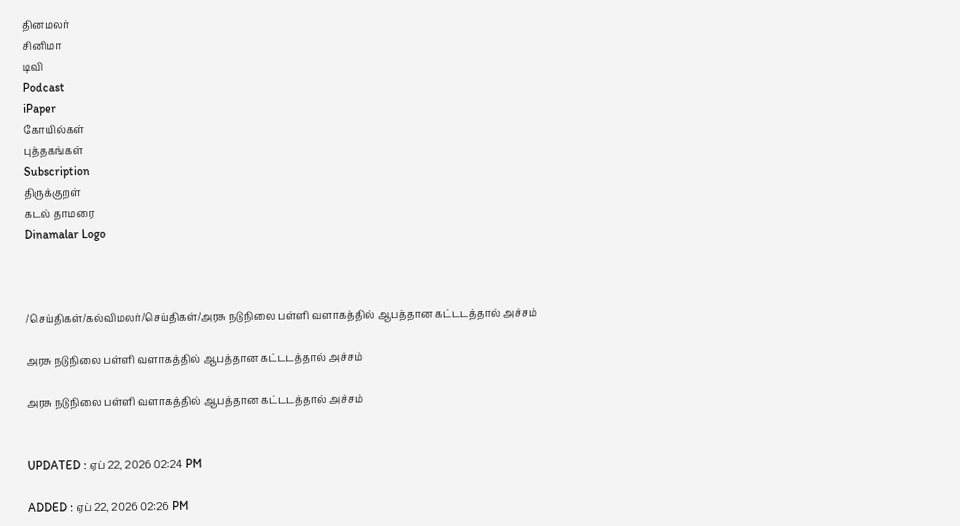தினமலர்
சினிமா
டிவி
Podcast
iPaper
கோயில்கள்
புத்தகங்கள்
Subscription
திருக்குறள்
கடல் தாமரை
Dinamalar Logo



/செய்திகள்/கல்விமலர்/செய்திகள்/அரசு நடுநிலை பள்ளி வளாகத்தில் ஆபத்தான கட்டடத்தால் அச்சம்

அரசு நடுநிலை பள்ளி வளாகத்தில் ஆபத்தான கட்டடத்தால் அச்சம்

அரசு நடுநிலை பள்ளி வளாகத்தில் ஆபத்தான கட்டடத்தால் அச்சம்


UPDATED : ஏப் 22, 2026 02:24 PM

ADDED : ஏப் 22, 2026 02:26 PM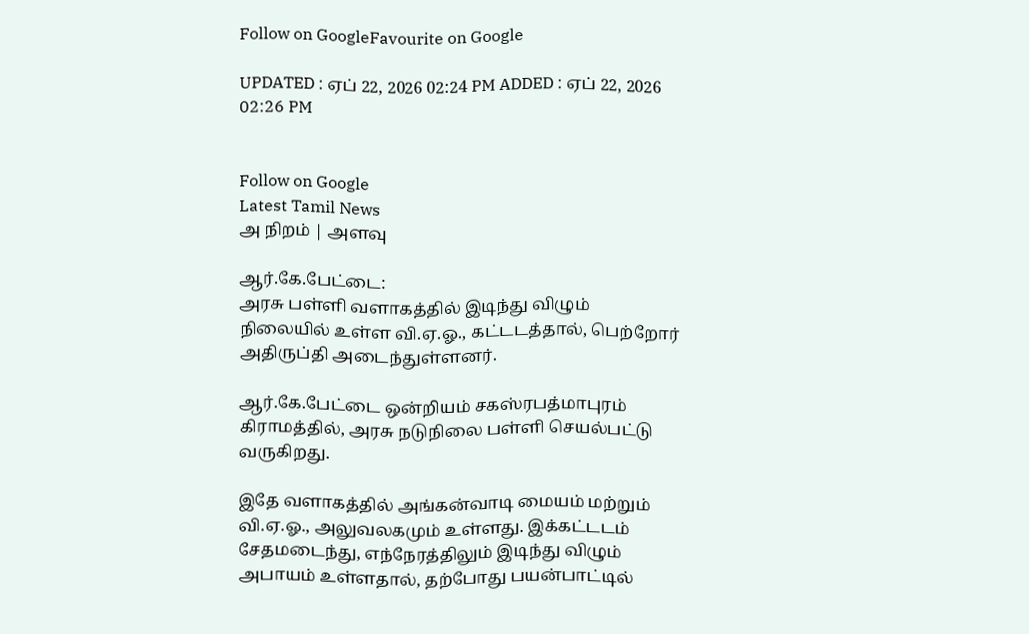Follow on GoogleFavourite on Google

UPDATED : ஏப் 22, 2026 02:24 PM ADDED : ஏப் 22, 2026 02:26 PM


Follow on Google
Latest Tamil News
அ நிறம் | அளவு

ஆர்.கே.பேட்டை:
அரசு பள்ளி வளாகத்தில் இடிந்து விழும் நிலையில் உள்ள வி.ஏ.ஓ., கட்டடத்தால், பெற்றோர் அதிருப்தி அடைந்துள்ளனர்.

ஆர்.கே.பேட்டை ஒன்றியம் சகஸ்ரபத்மாபுரம் கிராமத்தில், அரசு நடுநிலை பள்ளி செயல்பட்டு வருகிறது.

இதே வளாகத்தில் அங்கன்வாடி மையம் மற்றும் வி.ஏ.ஓ., அலுவலகமும் உள்ளது. இக்கட்டடம் சேதமடைந்து, எந்நேரத்திலும் இடிந்து விழும் அபாயம் உள்ளதால், தற்போது பயன்பாட்டில்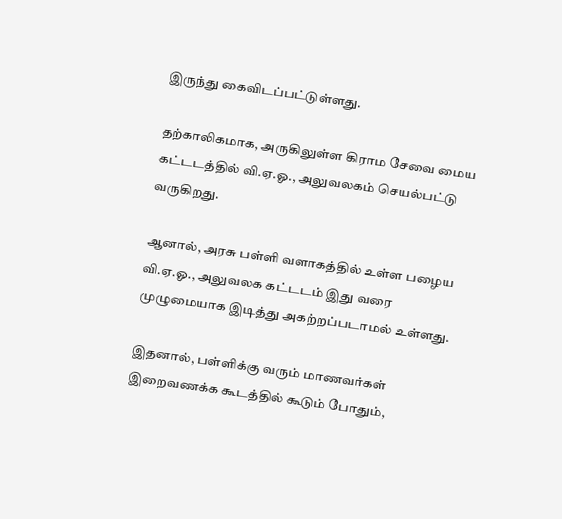இருந்து கைவிடப்பட்டுள்ளது.

தற்காலிகமாக, அருகிலுள்ள கிராம சேவை மைய கட்டடத்தில் வி.ஏ.ஓ., அலுவலகம் செயல்பட்டு வருகிறது.

ஆனால், அரசு பள்ளி வளாகத்தில் உள்ள பழைய வி.ஏ.ஓ., அலுவலக கட்டடம் இது வரை முழுமையாக இடித்து அகற்றப்படாமல் உள்ளது.

இதனால், பள்ளிக்கு வரும் மாணவர்கள் இறைவணக்க கூடத்தில் கூடும் போதும்,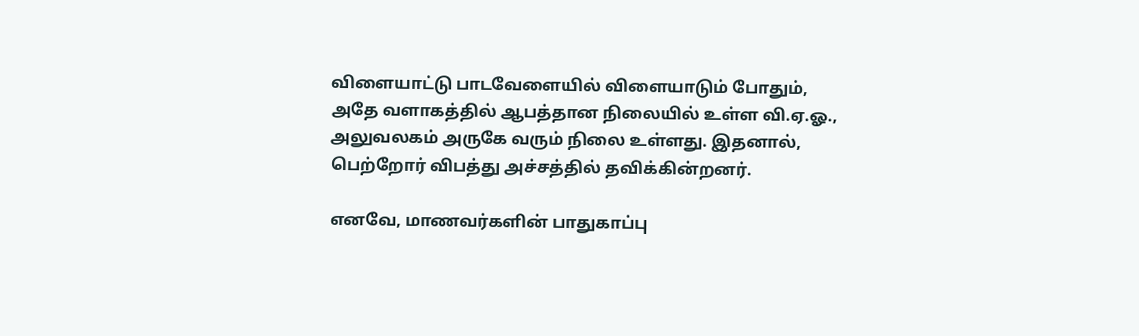விளையாட்டு பாடவேளையில் விளையாடும் போதும், அதே வளாகத்தில் ஆபத்தான நிலையில் உள்ள வி.ஏ.ஓ., அலுவலகம் அருகே வரும் நிலை உள்ளது. இதனால், பெற்றோர் விபத்து அச்சத்தில் தவிக்கின்றனர்.

எனவே, மாணவர்களின் பாதுகாப்பு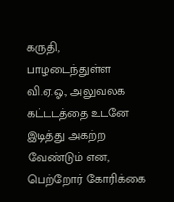கருதி, பாழடைந்துள்ள வி.ஏ.ஓ., அலுவலக கட்டடத்தை உடனே இடித்து அகற்ற வேண்டும் என, பெற்றோர் கோரிக்கை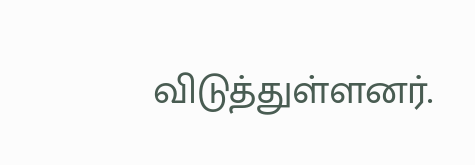விடுத்துள்ளனர்.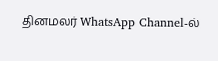தினமலர் WhatsApp Channel-ல்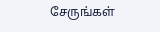சேருங்கள்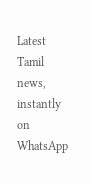Latest Tamil news, instantly on WhatsApp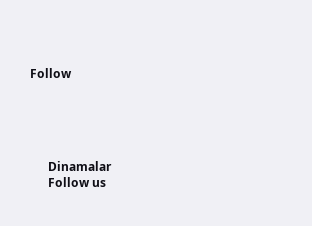Follow





      Dinamalar
      Follow us